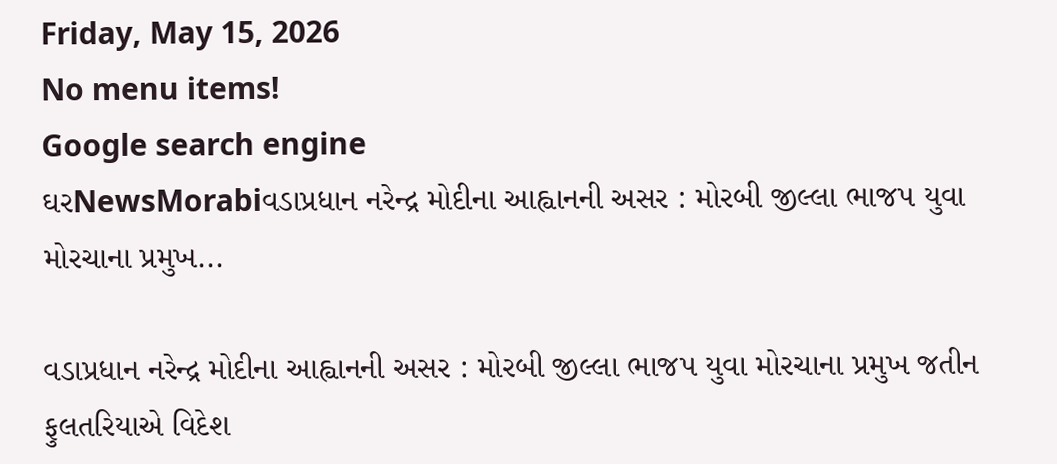Friday, May 15, 2026
No menu items!
Google search engine
ઘરNewsMorabiવડાપ્રધાન નરેન્દ્ર મોદીના આહ્વાનની અસર : મોરબી જીલ્લા ભાજપ યુવા મોરચાના પ્રમુખ...

વડાપ્રધાન નરેન્દ્ર મોદીના આહ્વાનની અસર : મોરબી જીલ્લા ભાજપ યુવા મોરચાના પ્રમુખ જતીન ફુલતરિયાએ વિદેશ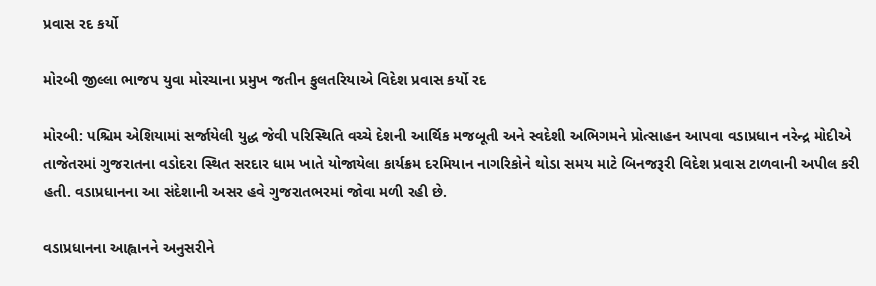પ્રવાસ રદ કર્યો

મોરબી જીલ્લા ભાજપ યુવા મોરચાના પ્રમુખ જતીન ફુલતરિયાએ વિદેશ પ્રવાસ કર્યો રદ

મોરબી: પશ્ચિમ એશિયામાં સર્જાયેલી યુદ્ધ જેવી પરિસ્થિતિ વચ્ચે દેશની આર્થિક મજબૂતી અને સ્વદેશી અભિગમને પ્રોત્સાહન આપવા વડાપ્રધાન નરેન્દ્ર મોદીએ તાજેતરમાં ગુજરાતના વડોદરા સ્થિત સરદાર ધામ ખાતે યોજાયેલા કાર્યક્રમ દરમિયાન નાગરિકોને થોડા સમય માટે બિનજરૂરી વિદેશ પ્રવાસ ટાળવાની અપીલ કરી હતી. વડાપ્રધાનના આ સંદેશાની અસર હવે ગુજરાતભરમાં જોવા મળી રહી છે.

વડાપ્રધાનના આહ્વાનને અનુસરીને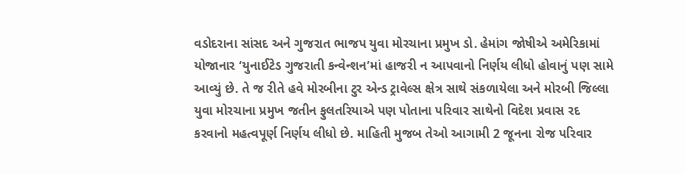વડોદરાના સાંસદ અને ગુજરાત ભાજપ યુવા મોરચાના પ્રમુખ ડો. હેમાંગ જોષીએ અમેરિકામાં યોજાનાર ‘યુનાઈટેડ ગુજરાતી કન્વેન્શન’માં હાજરી ન આપવાનો નિર્ણય લીધો હોવાનું પણ સામે આવ્યું છે. તે જ રીતે હવે મોરબીના ટુર એન્ડ ટ્રાવેલ્સ ક્ષેત્ર સાથે સંકળાયેલા અને મોરબી જિલ્લા યુવા મોરચાના પ્રમુખ જતીન ફુલતરિયાએ પણ પોતાના પરિવાર સાથેનો વિદેશ પ્રવાસ રદ કરવાનો મહત્વપૂર્ણ નિર્ણય લીધો છે. માહિતી મુજબ તેઓ આગામી 2 જૂનના રોજ પરિવાર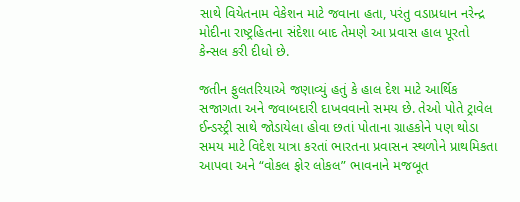સાથે વિયેતનામ વેકેશન માટે જવાના હતા, પરંતુ વડાપ્રધાન નરેન્દ્ર મોદીના રાષ્ટ્રહિતના સંદેશા બાદ તેમણે આ પ્રવાસ હાલ પૂરતો કેન્સલ કરી દીધો છે.

જતીન ફુલતરિયાએ જણાવ્યું હતું કે હાલ દેશ માટે આર્થિક સજાગતા અને જવાબદારી દાખવવાનો સમય છે. તેઓ પોતે ટ્રાવેલ ઈન્ડસ્ટ્રી સાથે જોડાયેલા હોવા છતાં પોતાના ગ્રાહકોને પણ થોડા સમય માટે વિદેશ યાત્રા કરતાં ભારતના પ્રવાસન સ્થળોને પ્રાથમિકતા આપવા અને “વોકલ ફોર લોકલ” ભાવનાને મજબૂત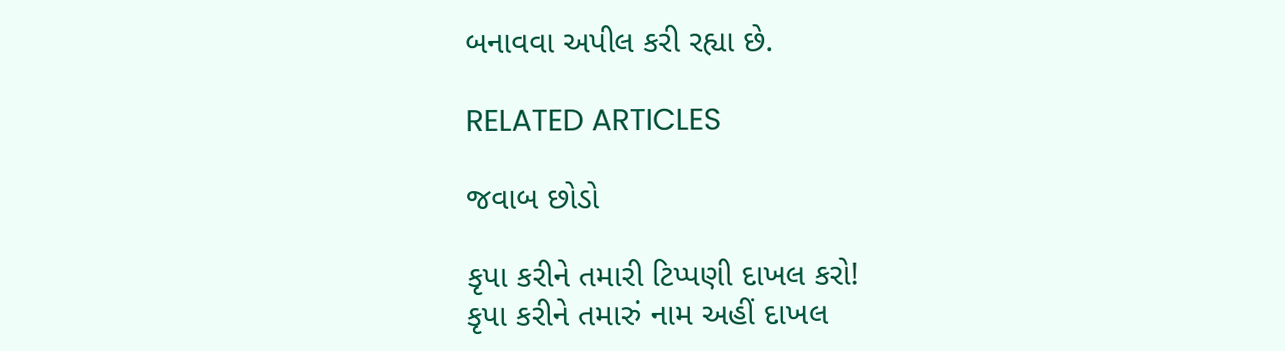બનાવવા અપીલ કરી રહ્યા છે.

RELATED ARTICLES

જવાબ છોડો

કૃપા કરીને તમારી ટિપ્પણી દાખલ કરો!
કૃપા કરીને તમારું નામ અહીં દાખલ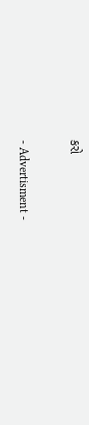કરો

- Advertisment -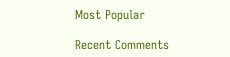Most Popular

Recent Comments